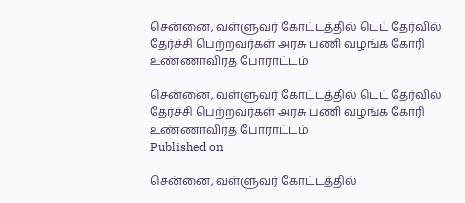சென்னை, வள்ளுவர் கோட்டத்தில் டெட் தேர்வில் தேர்ச்சி பெற்றவர்கள் அரசு பணி வழங்க கோரி உண்ணாவிரத போராட்டம்

சென்னை, வள்ளுவர் கோட்டத்தில் டெட் தேர்வில் தேர்ச்சி பெற்றவர்கள் அரசு பணி வழங்க கோரி உண்ணாவிரத போராட்டம்
Published on

சென்னை, வள்ளுவர் கோட்டத்தில்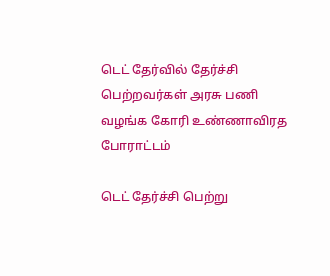டெட் தேர்வில் தேர்ச்சி பெற்றவர்கள் அரசு பணி வழங்க கோரி உண்ணாவிரத போராட்டம்

டெட் தேர்ச்சி பெற்று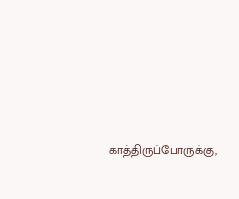காத்திருப்போருக்கு,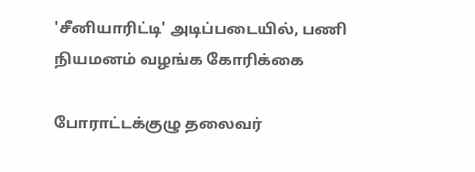'சீனியாரிட்டி' அடிப்படையில், பணி நியமனம் வழங்க கோரிக்கை

போராட்டக்குழு தலைவர்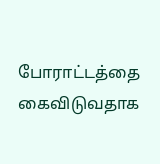போராட்டத்தை கைவிடுவதாக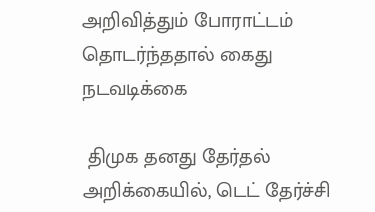அறிவித்தும் போராட்டம் தொடர்ந்ததால் கைது நடவடிக்கை

 திமுக தனது தேர்தல் அறிக்கையில், டெட் தேர்ச்சி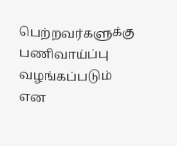பெற்றவர்களுக்கு பணிவாய்ப்பு வழங்கப்படும் என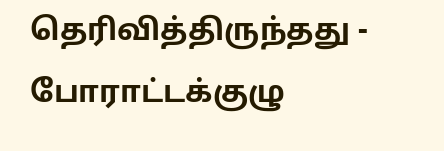தெரிவித்திருந்தது - போராட்டக்குழு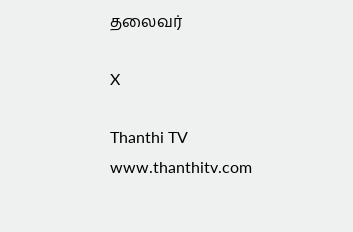தலைவர்

X

Thanthi TV
www.thanthitv.com